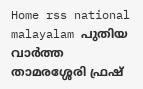Home rss national malayalam പുതിയ വാർത്ത താമരശ്ശേരി ഫ്രഷ്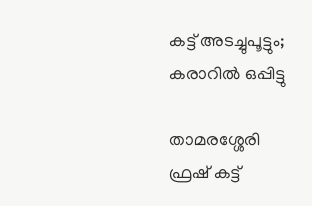കട്ട് അടച്ചുപൂട്ടും; കരാറില്‍ ഒപ്പിട്ടു

താമരശ്ശേരി ഫ്രഷ് കട്ട്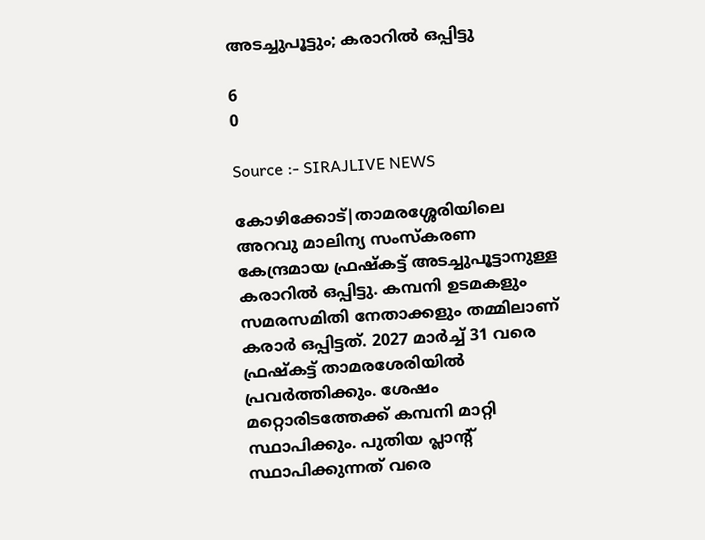അടച്ചുപൂട്ടും; കരാറില്‍ ഒപ്പിട്ടു

6
0

Source :- SIRAJLIVE NEWS

കോഴിക്കോട്|താമരശ്ശേരിയിലെ അറവു മാലിന്യ സംസ്‌കരണ കേന്ദ്രമായ ഫ്രഷ്‌കട്ട് അടച്ചുപൂട്ടാനുള്ള കരാറില്‍ ഒപ്പിട്ടു. കമ്പനി ഉടമകളും സമരസമിതി നേതാക്കളും തമ്മിലാണ് കരാര്‍ ഒപ്പിട്ടത്. 2027 മാര്‍ച്ച് 31 വരെ ഫ്രഷ്‌കട്ട് താമരശേരിയില്‍ പ്രവര്‍ത്തിക്കും. ശേഷം മറ്റൊരിടത്തേക്ക് കമ്പനി മാറ്റി സ്ഥാപിക്കും. പുതിയ പ്ലാന്റ് സ്ഥാപിക്കുന്നത് വരെ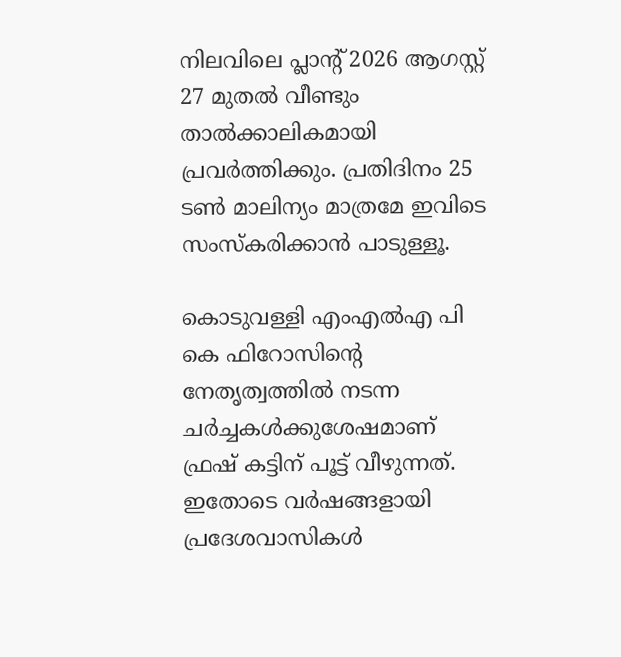നിലവിലെ പ്ലാന്റ് 2026 ആഗസ്റ്റ് 27 മുതല്‍ വീണ്ടും താല്‍ക്കാലികമായി പ്രവര്‍ത്തിക്കും. പ്രതിദിനം 25 ടണ്‍ മാലിന്യം മാത്രമേ ഇവിടെ സംസ്‌കരിക്കാന്‍ പാടുള്ളൂ.

കൊടുവള്ളി എംഎല്‍എ പി കെ ഫിറോസിന്റെ നേതൃത്വത്തില്‍ നടന്ന ചര്‍ച്ചകള്‍ക്കുശേഷമാണ് ഫ്രഷ് കട്ടിന് പൂട്ട് വീഴുന്നത്. ഇതോടെ വര്‍ഷങ്ങളായി പ്രദേശവാസികള്‍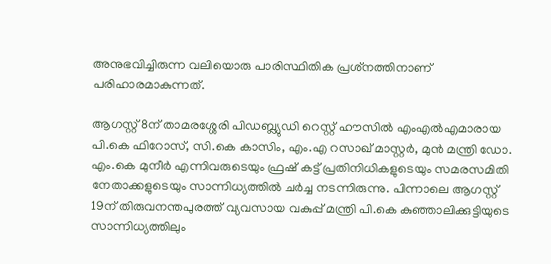അനുഭവിച്ചിരുന്ന വലിയൊരു പാരിസ്ഥിതിക പ്രശ്‌നത്തിനാണ് പരിഹാരമാകുന്നത്.

ആഗസ്റ്റ് 8ന് താമരശ്ശേരി പിഡബ്ല്യുഡി റെസ്റ്റ് ഹൗസില്‍ എംഎല്‍എമാരായ പി.കെ ഫിറോസ്, സി.കെ കാസിം, എം.എ റസാഖ് മാസ്റ്റര്‍, മുന്‍ മന്ത്രി ഡോ. എം.കെ മുനീര്‍ എന്നിവരുടെയും ഫ്രഷ് കട്ട് പ്രതിനിധികളുടെയും സമരസമിതി നേതാക്കളുടെയും സാന്നിധ്യത്തില്‍ ചര്‍ച്ച നടന്നിരുന്നു. പിന്നാലെ ആഗസ്റ്റ് 19ന് തിരുവനന്തപുരത്ത് വ്യവസായ വകുപ്പ് മന്ത്രി പി.കെ കുഞ്ഞാലിക്കുട്ടിയുടെ സാന്നിധ്യത്തിലും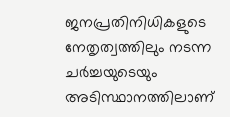ജനപ്രതിനിധികളുടെ നേതൃത്വത്തിലും നടന്ന ചര്‍ച്ചയുടെയും അടിസ്ഥാനത്തിലാണ്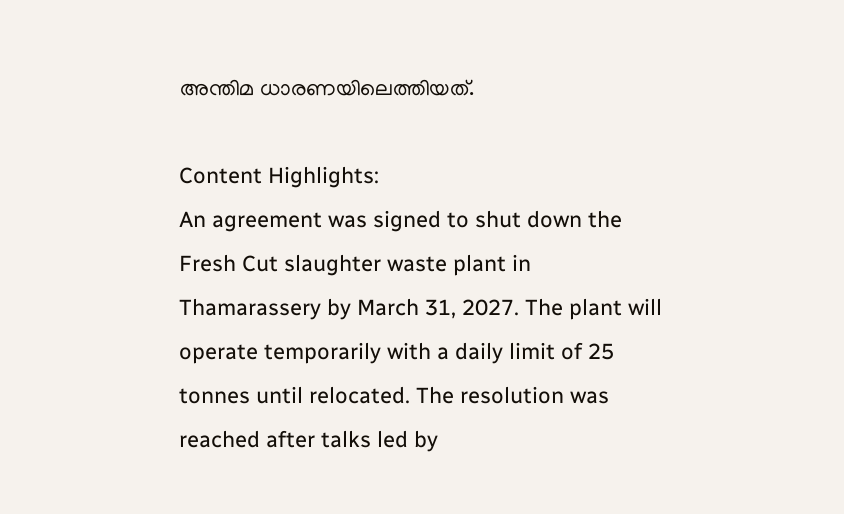അന്തിമ ധാരണയിലെത്തിയത്.

Content Highlights:
An agreement was signed to shut down the Fresh Cut slaughter waste plant in Thamarassery by March 31, 2027. The plant will operate temporarily with a daily limit of 25 tonnes until relocated. The resolution was reached after talks led by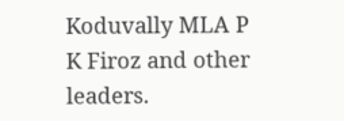Koduvally MLA P K Firoz and other leaders.